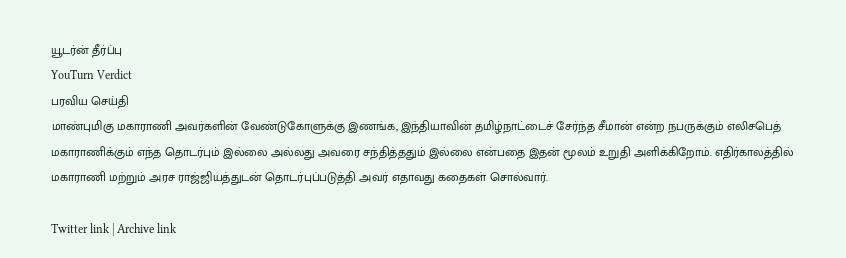யூடர்ன் தீர்ப்பு
YouTurn Verdict
பரவிய செய்தி
மாண்புமிகு மகாராணி அவர்களின் வேண்டுகோளுக்கு இணங்க, இந்தியாவின் தமிழ்நாட்டைச் சேர்ந்த சீமான் என்ற நபருக்கும் எலிசபெத் மகாராணிக்கும் எந்த தொடர்பும் இல்லை அல்லது அவரை சந்தித்ததும் இல்லை என்பதை இதன் மூலம் உறுதி அளிக்கிறோம். எதிர்காலத்தில் மகாராணி மற்றும் அரச ராஜ்ஜியத்துடன் தொடர்புப்படுத்தி அவர் எதாவது கதைகள் சொல்வார்.

Twitter link | Archive link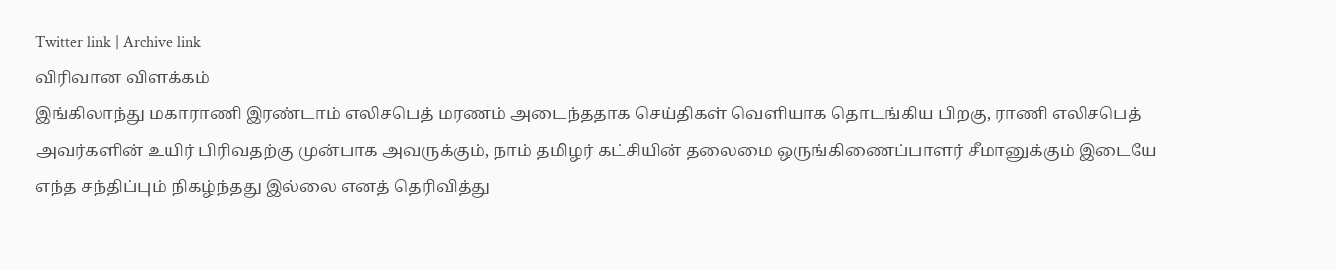Twitter link | Archive link
விரிவான விளக்கம்
இங்கிலாந்து மகாராணி இரண்டாம் எலிசபெத் மரணம் அடைந்ததாக செய்திகள் வெளியாக தொடங்கிய பிறகு, ராணி எலிசபெத் அவர்களின் உயிர் பிரிவதற்கு முன்பாக அவருக்கும், நாம் தமிழர் கட்சியின் தலைமை ஒருங்கிணைப்பாளர் சீமானுக்கும் இடையே எந்த சந்திப்பும் நிகழ்ந்தது இல்லை எனத் தெரிவித்து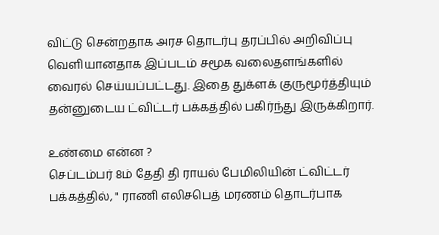விட்டு சென்றதாக அரச தொடர்பு தரப்பில் அறிவிப்பு வெளியானதாக இப்படம் சமூக வலைதளங்களில் வைரல் செய்யப்பட்டது. இதை துக்ளக் குருமூர்த்தியும் தன்னுடைய ட்விட்டர் பக்கத்தில் பகிர்ந்து இருக்கிறார்.

உண்மை என்ன ?
செப்டம்பர் 8ம் தேதி தி ராயல் பேமிலியின் ட்விட்டர் பக்கத்தில், " ராணி எலிசபெத் மரணம் தொடர்பாக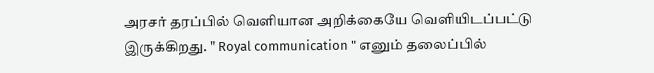அரசர் தரப்பில் வெளியான அறிக்கையே வெளியிடப்பட்டு இருக்கிறது. " Royal communication " எனும் தலைப்பில்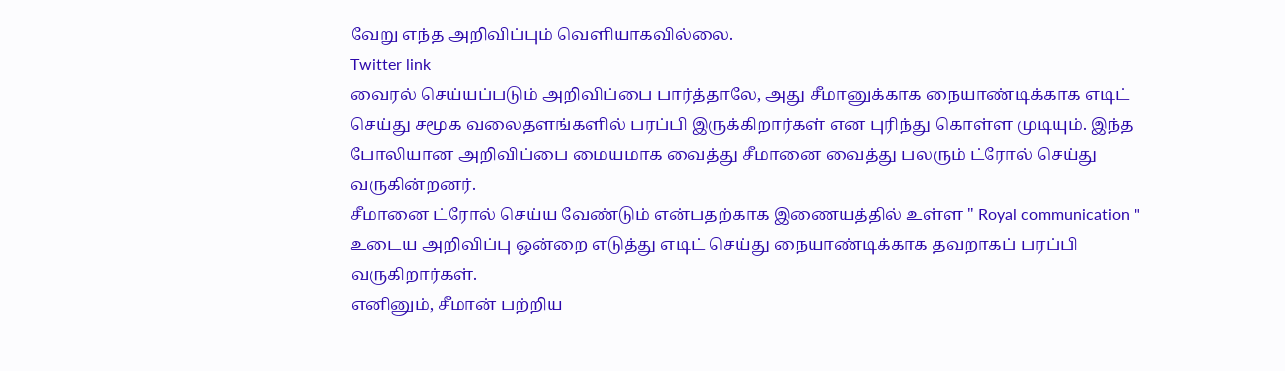வேறு எந்த அறிவிப்பும் வெளியாகவில்லை.
Twitter link
வைரல் செய்யப்படும் அறிவிப்பை பார்த்தாலே, அது சீமானுக்காக நையாண்டிக்காக எடிட் செய்து சமூக வலைதளங்களில் பரப்பி இருக்கிறார்கள் என புரிந்து கொள்ள முடியும். இந்த போலியான அறிவிப்பை மையமாக வைத்து சீமானை வைத்து பலரும் ட்ரோல் செய்து வருகின்றனர்.
சீமானை ட்ரோல் செய்ய வேண்டும் என்பதற்காக இணையத்தில் உள்ள " Royal communication " உடைய அறிவிப்பு ஒன்றை எடுத்து எடிட் செய்து நையாண்டிக்காக தவறாகப் பரப்பி வருகிறார்கள்.
எனினும், சீமான் பற்றிய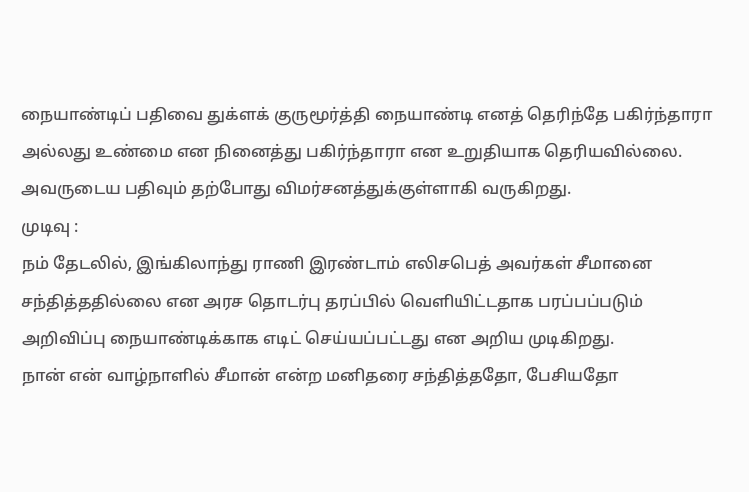நையாண்டிப் பதிவை துக்ளக் குருமூர்த்தி நையாண்டி எனத் தெரிந்தே பகிர்ந்தாரா அல்லது உண்மை என நினைத்து பகிர்ந்தாரா என உறுதியாக தெரியவில்லை. அவருடைய பதிவும் தற்போது விமர்சனத்துக்குள்ளாகி வருகிறது.
முடிவு :
நம் தேடலில், இங்கிலாந்து ராணி இரண்டாம் எலிசபெத் அவர்கள் சீமானை சந்தித்ததில்லை என அரச தொடர்பு தரப்பில் வெளியிட்டதாக பரப்பப்படும் அறிவிப்பு நையாண்டிக்காக எடிட் செய்யப்பட்டது என அறிய முடிகிறது.
நான் என் வாழ்நாளில் சீமான் என்ற மனிதரை சந்தித்ததோ, பேசியதோ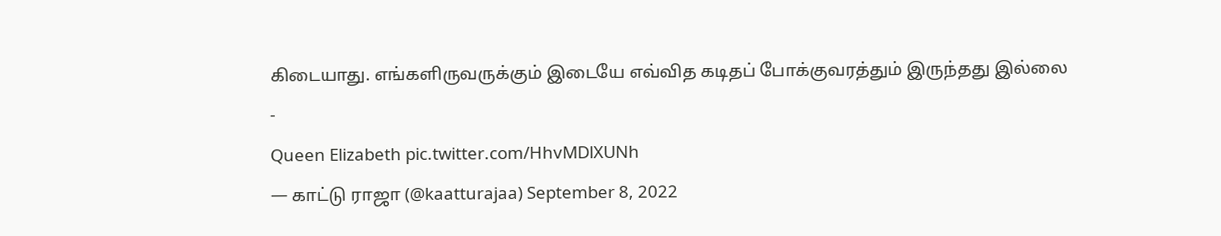கிடையாது. எங்களிருவருக்கும் இடையே எவ்வித கடிதப் போக்குவரத்தும் இருந்தது இல்லை
-
Queen Elizabeth pic.twitter.com/HhvMDlXUNh
— காட்டு ராஜா (@kaatturajaa) September 8, 2022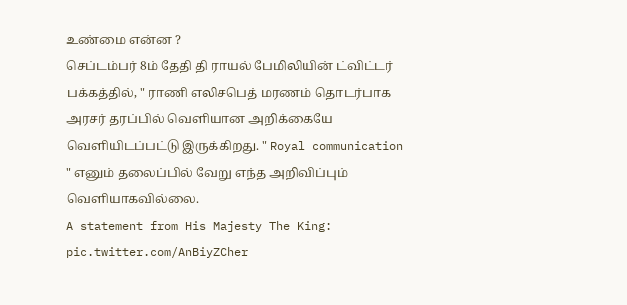உண்மை என்ன ?
செப்டம்பர் 8ம் தேதி தி ராயல் பேமிலியின் ட்விட்டர் பக்கத்தில், " ராணி எலிசபெத் மரணம் தொடர்பாக அரசர் தரப்பில் வெளியான அறிக்கையே வெளியிடப்பட்டு இருக்கிறது. " Royal communication " எனும் தலைப்பில் வேறு எந்த அறிவிப்பும் வெளியாகவில்லை.
A statement from His Majesty The King: pic.twitter.com/AnBiyZCher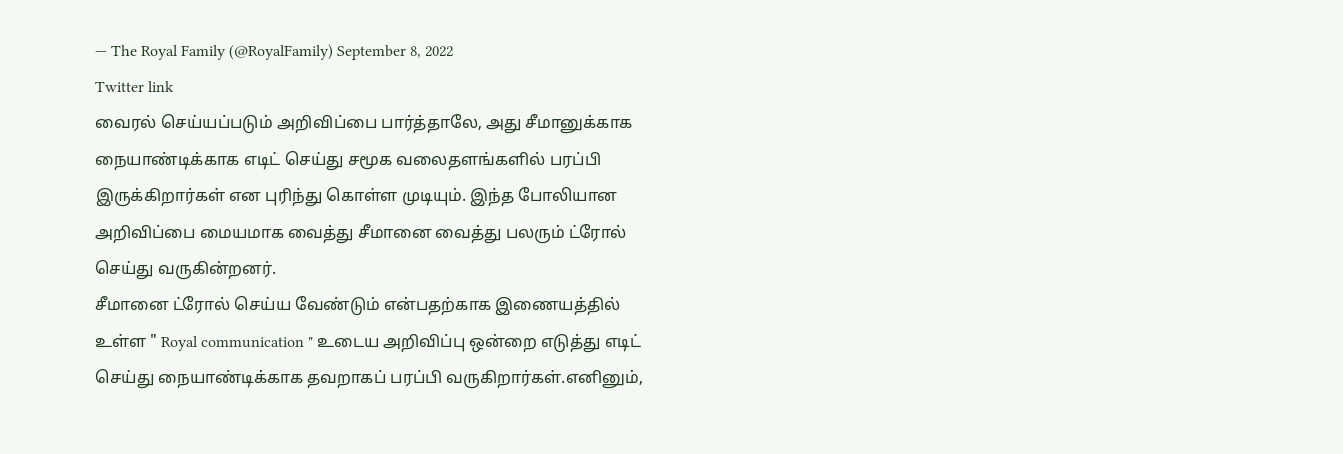— The Royal Family (@RoyalFamily) September 8, 2022
Twitter link
வைரல் செய்யப்படும் அறிவிப்பை பார்த்தாலே, அது சீமானுக்காக நையாண்டிக்காக எடிட் செய்து சமூக வலைதளங்களில் பரப்பி இருக்கிறார்கள் என புரிந்து கொள்ள முடியும். இந்த போலியான அறிவிப்பை மையமாக வைத்து சீமானை வைத்து பலரும் ட்ரோல் செய்து வருகின்றனர்.
சீமானை ட்ரோல் செய்ய வேண்டும் என்பதற்காக இணையத்தில் உள்ள " Royal communication " உடைய அறிவிப்பு ஒன்றை எடுத்து எடிட் செய்து நையாண்டிக்காக தவறாகப் பரப்பி வருகிறார்கள்.எனினும்,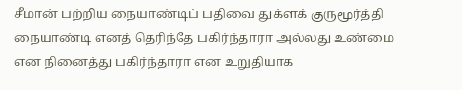சீமான் பற்றிய நையாண்டிப் பதிவை துக்ளக் குருமூர்த்தி நையாண்டி எனத் தெரிந்தே பகிர்ந்தாரா அல்லது உண்மை என நினைத்து பகிர்ந்தாரா என உறுதியாக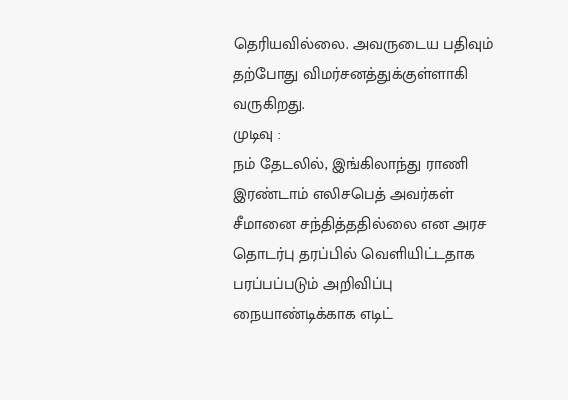தெரியவில்லை. அவருடைய பதிவும் தற்போது விமர்சனத்துக்குள்ளாகி வருகிறது.
முடிவு :
நம் தேடலில், இங்கிலாந்து ராணி இரண்டாம் எலிசபெத் அவர்கள் சீமானை சந்தித்ததில்லை என அரச தொடர்பு தரப்பில் வெளியிட்டதாக பரப்பப்படும் அறிவிப்பு நையாண்டிக்காக எடிட்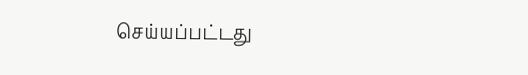செய்யப்பட்டது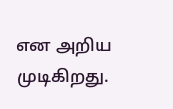என அறிய முடிகிறது.